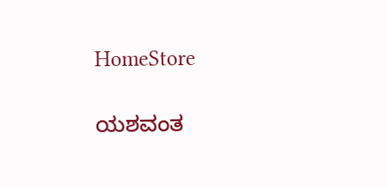HomeStore

ಯಶವಂತ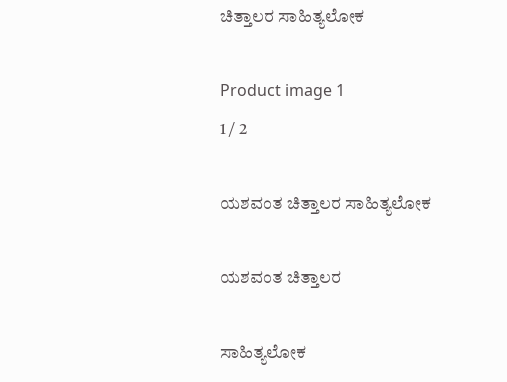ಚಿತ್ತಾಲರ ಸಾಹಿತ್ಯಲೋಕ

Product image 1
1 / 2

ಯಶವಂತ ಚಿತ್ತಾಲರ ಸಾಹಿತ್ಯಲೋಕ

ಯಶವಂತ ಚಿತ್ತಾಲರ

ಸಾಹಿತ್ಯಲೋಕ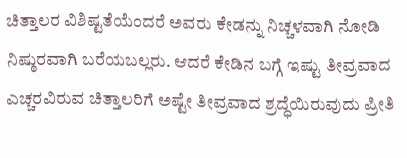ಚಿತ್ತಾಲರ ವಿಶಿಷ್ಟತೆಯೆಂದರೆ ಅವರು ಕೇಡನ್ನು ನಿಚ್ಚಳವಾಗಿ ನೋಡಿ ನಿಷ್ಠುರವಾಗಿ ಬರೆಯಬಲ್ಲರು. ಆದರೆ ಕೇಡಿನ ಬಗ್ಗೆ ಇಷ್ಟು ತೀವ್ರವಾದ ಎಚ್ಚರವಿರುವ ಚಿತ್ತಾಲರಿಗೆ ಅಷ್ಟೇ ತೀವ್ರವಾದ ಶ್ರದ್ಧೆಯಿರುವುದು ಪ್ರೀತಿ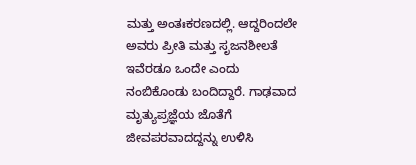ಮತ್ತು ಅಂತಃಕರಣದಲ್ಲಿ. ಆದ್ದರಿಂದಲೇ ಅವರು ಪ್ರೀತಿ ಮತ್ತು ಸೃಜನಶೀಲತೆ ಇವೆರಡೂ ಒಂದೇ ಎಂದು ನಂಬಿಕೊಂಡು ಬಂದಿದ್ದಾರೆ. ಗಾಢವಾದ ಮೃತ್ಯುಪ್ರಜ್ಞೆಯ ಜೊತೆಗೆ ಜೀವಪರವಾದದ್ದನ್ನು ಉಳಿಸಿ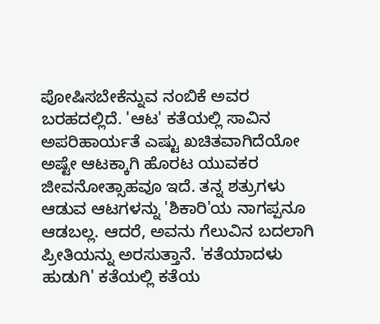ಪೋಷಿಸಬೇಕೆನ್ನುವ ನಂಬಿಕೆ ಅವರ ಬರಹದಲ್ಲಿದೆ. 'ಆಟ' ಕತೆಯಲ್ಲಿ ಸಾವಿನ ಅಪರಿಹಾರ್ಯತೆ ಎಷ್ಟು ಖಚಿತವಾಗಿದೆಯೋ ಅಷ್ಟೇ ಆಟಕ್ಕಾಗಿ ಹೊರಟ ಯುವಕರ ಜೀವನೋತ್ಸಾಹವೂ ಇದೆ. ತನ್ನ ಶತ್ರುಗಳು ಆಡುವ ಆಟಗಳನ್ನು 'ಶಿಕಾರಿ'ಯ ನಾಗಪ್ಪನೂ ಆಡಬಲ್ಲ. ಆದರೆ, ಅವನು ಗೆಲುವಿನ ಬದಲಾಗಿ ಪ್ರೀತಿಯನ್ನು ಅರಸುತ್ತಾನೆ. 'ಕತೆಯಾದಳು ಹುಡುಗಿ' ಕತೆಯಲ್ಲಿ ಕತೆಯ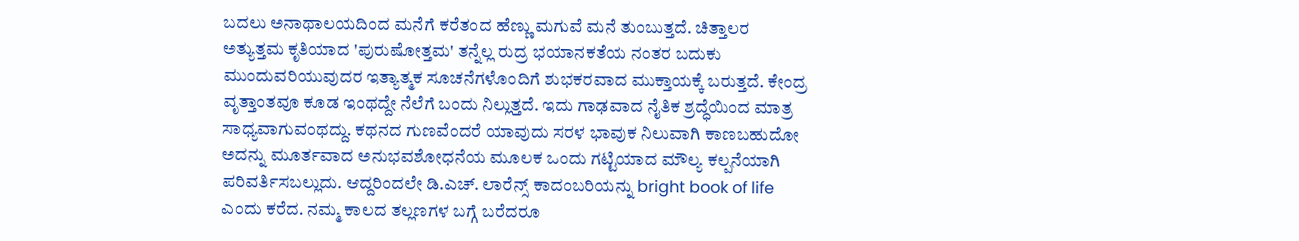ಬದಲು ಅನಾಥಾಲಯದಿಂದ ಮನೆಗೆ ಕರೆತಂದ ಹೆಣ್ಣು ಮಗುವೆ ಮನೆ ತುಂಬುತ್ತದೆ. ಚಿತ್ತಾಲರ ಅತ್ಯುತ್ತಮ ಕೃತಿಯಾದ 'ಪುರುಷೋತ್ತಮ' ತನ್ನೆಲ್ಲ ರುದ್ರ ಭಯಾನಕತೆಯ ನಂತರ ಬದುಕು ಮುಂದುವರಿಯುವುದರ ಇತ್ಯಾತ್ಮಕ ಸೂಚನೆಗಳೊಂದಿಗೆ ಶುಭಕರವಾದ ಮುಕ್ತಾಯಕ್ಕೆ ಬರುತ್ತದೆ. ಕೇಂದ್ರ ವೃತ್ತಾಂತವೂ ಕೂಡ ಇಂಥದ್ದೇ ನೆಲೆಗೆ ಬಂದು ನಿಲ್ಲುತ್ತದೆ. ಇದು ಗಾಢವಾದ ನೈತಿಕ ಶ್ರದ್ಧೆಯಿಂದ ಮಾತ್ರ ಸಾಧ್ಯವಾಗುವಂಥದ್ದು. ಕಥನದ ಗುಣವೆಂದರೆ ಯಾವುದು ಸರಳ ಭಾವುಕ ನಿಲುವಾಗಿ ಕಾಣಬಹುದೋ ಅದನ್ನು ಮೂರ್ತವಾದ ಅನುಭವಶೋಧನೆಯ ಮೂಲಕ ಒಂದು ಗಟ್ಟಿಯಾದ ಮೌಲ್ಯ ಕಲ್ಪನೆಯಾಗಿ ಪರಿವರ್ತಿಸಬಲ್ಲುದು. ಆದ್ದರಿಂದಲೇ ಡಿ.ಎಚ್. ಲಾರೆನ್ಸ್ ಕಾದಂಬರಿಯನ್ನು bright book of life ಎಂದು ಕರೆದ. ನಮ್ಮ ಕಾಲದ ತಲ್ಲಣಗಳ ಬಗ್ಗೆ ಬರೆದರೂ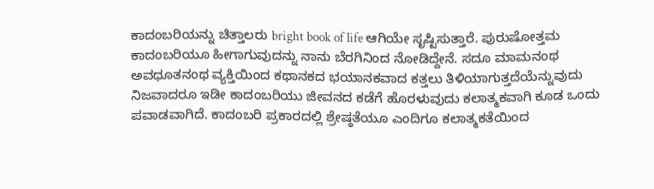ಕಾದಂಬರಿಯನ್ನು ಚಿತ್ತಾಲರು bright book of life ಆಗಿಯೇ ಸೃಷ್ಟಿಸುತ್ತಾರೆ. ಪುರುಷೋತ್ತಮ ಕಾದಂಬರಿಯೂ ಹೀಗಾಗುವುದನ್ನು ನಾನು ಬೆರಗಿನಿಂದ ನೋಡಿದ್ದೇನೆ. ಸದೂ ಮಾಮನಂಥ ಅವಧೂತನಂಥ ವ್ಯಕ್ತಿಯಿಂದ ಕಥಾನಕದ ಭಯಾನಕವಾದ ಕತ್ತಲು ತಿಳಿಯಾಗುತ್ತದೆಯೆನ್ನುವುದು ನಿಜವಾದರೂ ಇಡೀ ಕಾದಂಬರಿಯು ಜೀವನದ ಕಡೆಗೆ ಹೊರಳುವುದು ಕಲಾತ್ಮಕವಾಗಿ ಕೂಡ ಒಂದು ಪವಾಡವಾಗಿದೆ. ಕಾದಂಬರಿ ಪ್ರಕಾರದಲ್ಲಿ ಶ್ರೇಷ್ಠತೆಯೂ ಎಂದಿಗೂ ಕಲಾತ್ಮಕತೆಯಿಂದ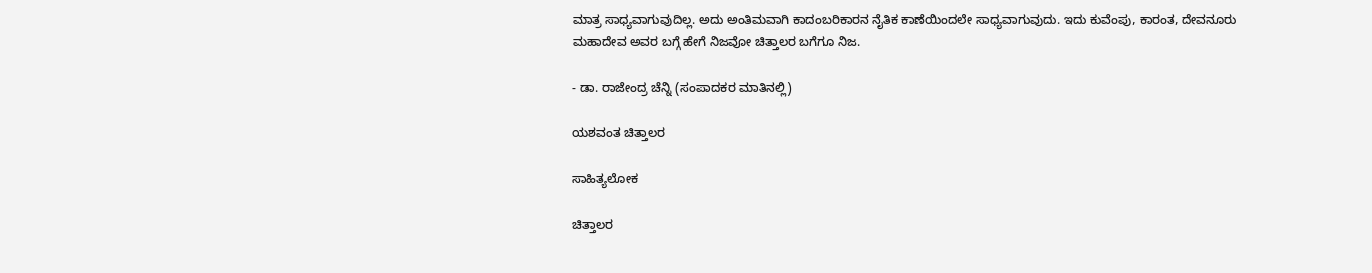ಮಾತ್ರ ಸಾಧ್ಯವಾಗುವುದಿಲ್ಲ. ಅದು ಅಂತಿಮವಾಗಿ ಕಾದಂಬರಿಕಾರನ ನೈತಿಕ ಕಾಣೆಯಿಂದಲೇ ಸಾಧ್ಯವಾಗುವುದು. ಇದು ಕುವೆಂಪು, ಕಾರಂತ, ದೇವನೂರು ಮಹಾದೇವ ಅವರ ಬಗ್ಗೆ ಹೇಗೆ ನಿಜವೋ ಚಿತ್ತಾಲರ ಬಗೆಗೂ ನಿಜ.

- ಡಾ. ರಾಜೇಂದ್ರ ಚೆನ್ನಿ (ಸಂಪಾದಕರ ಮಾತಿನಲ್ಲಿ)

ಯಶವಂತ ಚಿತ್ತಾಲರ

ಸಾಹಿತ್ಯಲೋಕ

ಚಿತ್ತಾಲರ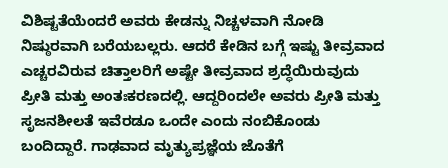ವಿಶಿಷ್ಟತೆಯೆಂದರೆ ಅವರು ಕೇಡನ್ನು ನಿಚ್ಚಳವಾಗಿ ನೋಡಿ ನಿಷ್ಠುರವಾಗಿ ಬರೆಯಬಲ್ಲರು. ಆದರೆ ಕೇಡಿನ ಬಗ್ಗೆ ಇಷ್ಟು ತೀವ್ರವಾದ ಎಚ್ಚರವಿರುವ ಚಿತ್ತಾಲರಿಗೆ ಅಷ್ಟೇ ತೀವ್ರವಾದ ಶ್ರದ್ಧೆಯಿರುವುದು ಪ್ರೀತಿ ಮತ್ತು ಅಂತಃಕರಣದಲ್ಲಿ. ಆದ್ದರಿಂದಲೇ ಅವರು ಪ್ರೀತಿ ಮತ್ತು ಸೃಜನಶೀಲತೆ ಇವೆರಡೂ ಒಂದೇ ಎಂದು ನಂಬಿಕೊಂಡು ಬಂದಿದ್ದಾರೆ. ಗಾಢವಾದ ಮೃತ್ಯುಪ್ರಜ್ಞೆಯ ಜೊತೆಗೆ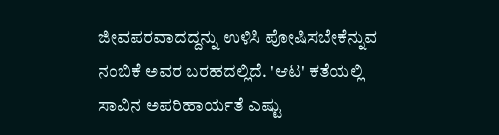ಜೀವಪರವಾದದ್ದನ್ನು ಉಳಿಸಿ ಪೋಷಿಸಬೇಕೆನ್ನುವ ನಂಬಿಕೆ ಅವರ ಬರಹದಲ್ಲಿದೆ. 'ಆಟ' ಕತೆಯಲ್ಲಿ ಸಾವಿನ ಅಪರಿಹಾರ್ಯತೆ ಎಷ್ಟು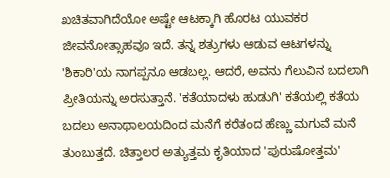ಖಚಿತವಾಗಿದೆಯೋ ಅಷ್ಟೇ ಆಟಕ್ಕಾಗಿ ಹೊರಟ ಯುವಕರ ಜೀವನೋತ್ಸಾಹವೂ ಇದೆ. ತನ್ನ ಶತ್ರುಗಳು ಆಡುವ ಆಟಗಳನ್ನು 'ಶಿಕಾರಿ'ಯ ನಾಗಪ್ಪನೂ ಆಡಬಲ್ಲ. ಆದರೆ, ಅವನು ಗೆಲುವಿನ ಬದಲಾಗಿ ಪ್ರೀತಿಯನ್ನು ಅರಸುತ್ತಾನೆ. 'ಕತೆಯಾದಳು ಹುಡುಗಿ' ಕತೆಯಲ್ಲಿ ಕತೆಯ ಬದಲು ಅನಾಥಾಲಯದಿಂದ ಮನೆಗೆ ಕರೆತಂದ ಹೆಣ್ಣು ಮಗುವೆ ಮನೆ ತುಂಬುತ್ತದೆ. ಚಿತ್ತಾಲರ ಅತ್ಯುತ್ತಮ ಕೃತಿಯಾದ 'ಪುರುಷೋತ್ತಮ'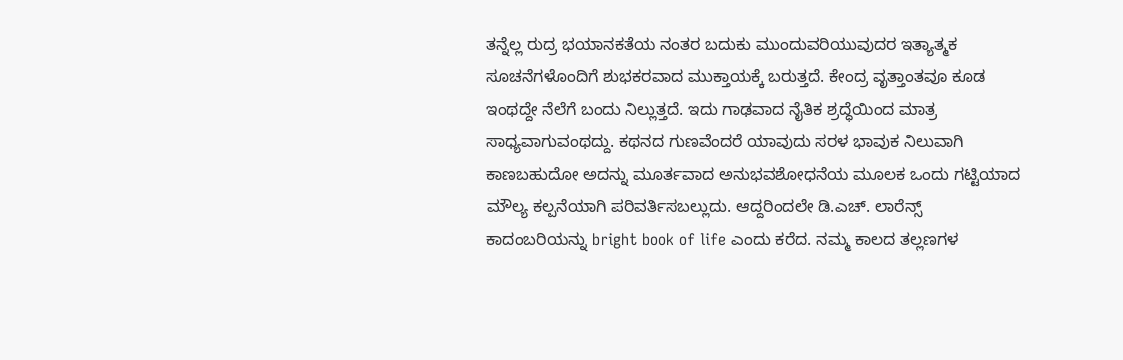ತನ್ನೆಲ್ಲ ರುದ್ರ ಭಯಾನಕತೆಯ ನಂತರ ಬದುಕು ಮುಂದುವರಿಯುವುದರ ಇತ್ಯಾತ್ಮಕ ಸೂಚನೆಗಳೊಂದಿಗೆ ಶುಭಕರವಾದ ಮುಕ್ತಾಯಕ್ಕೆ ಬರುತ್ತದೆ. ಕೇಂದ್ರ ವೃತ್ತಾಂತವೂ ಕೂಡ ಇಂಥದ್ದೇ ನೆಲೆಗೆ ಬಂದು ನಿಲ್ಲುತ್ತದೆ. ಇದು ಗಾಢವಾದ ನೈತಿಕ ಶ್ರದ್ಧೆಯಿಂದ ಮಾತ್ರ ಸಾಧ್ಯವಾಗುವಂಥದ್ದು. ಕಥನದ ಗುಣವೆಂದರೆ ಯಾವುದು ಸರಳ ಭಾವುಕ ನಿಲುವಾಗಿ ಕಾಣಬಹುದೋ ಅದನ್ನು ಮೂರ್ತವಾದ ಅನುಭವಶೋಧನೆಯ ಮೂಲಕ ಒಂದು ಗಟ್ಟಿಯಾದ ಮೌಲ್ಯ ಕಲ್ಪನೆಯಾಗಿ ಪರಿವರ್ತಿಸಬಲ್ಲುದು. ಆದ್ದರಿಂದಲೇ ಡಿ.ಎಚ್. ಲಾರೆನ್ಸ್ ಕಾದಂಬರಿಯನ್ನು bright book of life ಎಂದು ಕರೆದ. ನಮ್ಮ ಕಾಲದ ತಲ್ಲಣಗಳ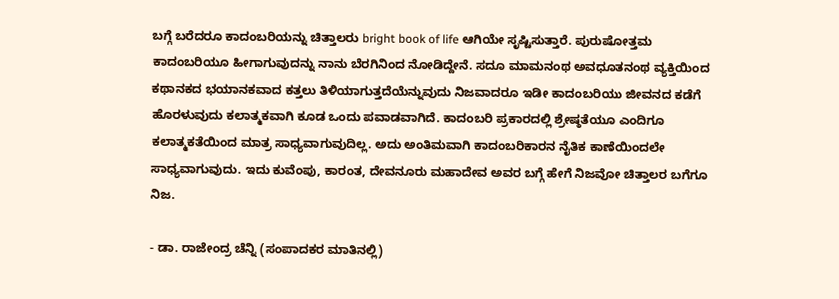ಬಗ್ಗೆ ಬರೆದರೂ ಕಾದಂಬರಿಯನ್ನು ಚಿತ್ತಾಲರು bright book of life ಆಗಿಯೇ ಸೃಷ್ಟಿಸುತ್ತಾರೆ. ಪುರುಷೋತ್ತಮ ಕಾದಂಬರಿಯೂ ಹೀಗಾಗುವುದನ್ನು ನಾನು ಬೆರಗಿನಿಂದ ನೋಡಿದ್ದೇನೆ. ಸದೂ ಮಾಮನಂಥ ಅವಧೂತನಂಥ ವ್ಯಕ್ತಿಯಿಂದ ಕಥಾನಕದ ಭಯಾನಕವಾದ ಕತ್ತಲು ತಿಳಿಯಾಗುತ್ತದೆಯೆನ್ನುವುದು ನಿಜವಾದರೂ ಇಡೀ ಕಾದಂಬರಿಯು ಜೀವನದ ಕಡೆಗೆ ಹೊರಳುವುದು ಕಲಾತ್ಮಕವಾಗಿ ಕೂಡ ಒಂದು ಪವಾಡವಾಗಿದೆ. ಕಾದಂಬರಿ ಪ್ರಕಾರದಲ್ಲಿ ಶ್ರೇಷ್ಠತೆಯೂ ಎಂದಿಗೂ ಕಲಾತ್ಮಕತೆಯಿಂದ ಮಾತ್ರ ಸಾಧ್ಯವಾಗುವುದಿಲ್ಲ. ಅದು ಅಂತಿಮವಾಗಿ ಕಾದಂಬರಿಕಾರನ ನೈತಿಕ ಕಾಣೆಯಿಂದಲೇ ಸಾಧ್ಯವಾಗುವುದು. ಇದು ಕುವೆಂಪು, ಕಾರಂತ, ದೇವನೂರು ಮಹಾದೇವ ಅವರ ಬಗ್ಗೆ ಹೇಗೆ ನಿಜವೋ ಚಿತ್ತಾಲರ ಬಗೆಗೂ ನಿಜ.

- ಡಾ. ರಾಜೇಂದ್ರ ಚೆನ್ನಿ (ಸಂಪಾದಕರ ಮಾತಿನಲ್ಲಿ)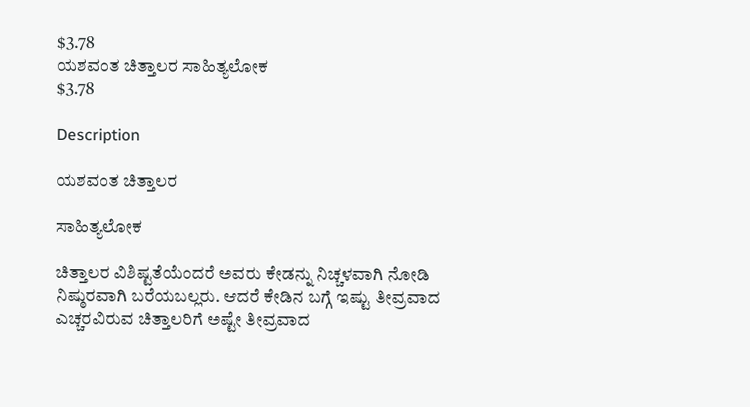$3.78
ಯಶವಂತ ಚಿತ್ತಾಲರ ಸಾಹಿತ್ಯಲೋಕ
$3.78

Description

ಯಶವಂತ ಚಿತ್ತಾಲರ

ಸಾಹಿತ್ಯಲೋಕ

ಚಿತ್ತಾಲರ ವಿಶಿಷ್ಟತೆಯೆಂದರೆ ಅವರು ಕೇಡನ್ನು ನಿಚ್ಚಳವಾಗಿ ನೋಡಿ ನಿಷ್ಠುರವಾಗಿ ಬರೆಯಬಲ್ಲರು. ಆದರೆ ಕೇಡಿನ ಬಗ್ಗೆ ಇಷ್ಟು ತೀವ್ರವಾದ ಎಚ್ಚರವಿರುವ ಚಿತ್ತಾಲರಿಗೆ ಅಷ್ಟೇ ತೀವ್ರವಾದ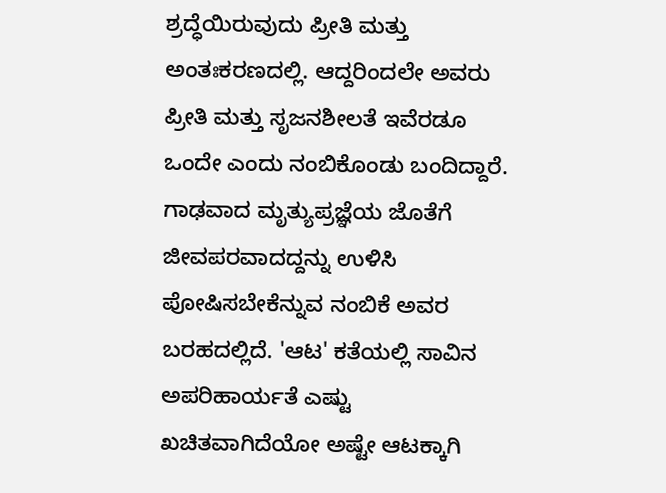ಶ್ರದ್ಧೆಯಿರುವುದು ಪ್ರೀತಿ ಮತ್ತು ಅಂತಃಕರಣದಲ್ಲಿ. ಆದ್ದರಿಂದಲೇ ಅವರು ಪ್ರೀತಿ ಮತ್ತು ಸೃಜನಶೀಲತೆ ಇವೆರಡೂ ಒಂದೇ ಎಂದು ನಂಬಿಕೊಂಡು ಬಂದಿದ್ದಾರೆ. ಗಾಢವಾದ ಮೃತ್ಯುಪ್ರಜ್ಞೆಯ ಜೊತೆಗೆ ಜೀವಪರವಾದದ್ದನ್ನು ಉಳಿಸಿ ಪೋಷಿಸಬೇಕೆನ್ನುವ ನಂಬಿಕೆ ಅವರ ಬರಹದಲ್ಲಿದೆ. 'ಆಟ' ಕತೆಯಲ್ಲಿ ಸಾವಿನ ಅಪರಿಹಾರ್ಯತೆ ಎಷ್ಟು ಖಚಿತವಾಗಿದೆಯೋ ಅಷ್ಟೇ ಆಟಕ್ಕಾಗಿ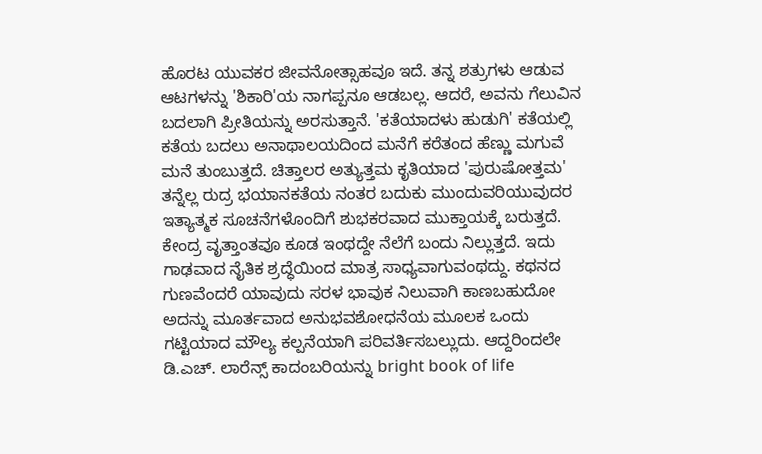ಹೊರಟ ಯುವಕರ ಜೀವನೋತ್ಸಾಹವೂ ಇದೆ. ತನ್ನ ಶತ್ರುಗಳು ಆಡುವ ಆಟಗಳನ್ನು 'ಶಿಕಾರಿ'ಯ ನಾಗಪ್ಪನೂ ಆಡಬಲ್ಲ. ಆದರೆ, ಅವನು ಗೆಲುವಿನ ಬದಲಾಗಿ ಪ್ರೀತಿಯನ್ನು ಅರಸುತ್ತಾನೆ. 'ಕತೆಯಾದಳು ಹುಡುಗಿ' ಕತೆಯಲ್ಲಿ ಕತೆಯ ಬದಲು ಅನಾಥಾಲಯದಿಂದ ಮನೆಗೆ ಕರೆತಂದ ಹೆಣ್ಣು ಮಗುವೆ ಮನೆ ತುಂಬುತ್ತದೆ. ಚಿತ್ತಾಲರ ಅತ್ಯುತ್ತಮ ಕೃತಿಯಾದ 'ಪುರುಷೋತ್ತಮ' ತನ್ನೆಲ್ಲ ರುದ್ರ ಭಯಾನಕತೆಯ ನಂತರ ಬದುಕು ಮುಂದುವರಿಯುವುದರ ಇತ್ಯಾತ್ಮಕ ಸೂಚನೆಗಳೊಂದಿಗೆ ಶುಭಕರವಾದ ಮುಕ್ತಾಯಕ್ಕೆ ಬರುತ್ತದೆ. ಕೇಂದ್ರ ವೃತ್ತಾಂತವೂ ಕೂಡ ಇಂಥದ್ದೇ ನೆಲೆಗೆ ಬಂದು ನಿಲ್ಲುತ್ತದೆ. ಇದು ಗಾಢವಾದ ನೈತಿಕ ಶ್ರದ್ಧೆಯಿಂದ ಮಾತ್ರ ಸಾಧ್ಯವಾಗುವಂಥದ್ದು. ಕಥನದ ಗುಣವೆಂದರೆ ಯಾವುದು ಸರಳ ಭಾವುಕ ನಿಲುವಾಗಿ ಕಾಣಬಹುದೋ ಅದನ್ನು ಮೂರ್ತವಾದ ಅನುಭವಶೋಧನೆಯ ಮೂಲಕ ಒಂದು ಗಟ್ಟಿಯಾದ ಮೌಲ್ಯ ಕಲ್ಪನೆಯಾಗಿ ಪರಿವರ್ತಿಸಬಲ್ಲುದು. ಆದ್ದರಿಂದಲೇ ಡಿ.ಎಚ್. ಲಾರೆನ್ಸ್ ಕಾದಂಬರಿಯನ್ನು bright book of life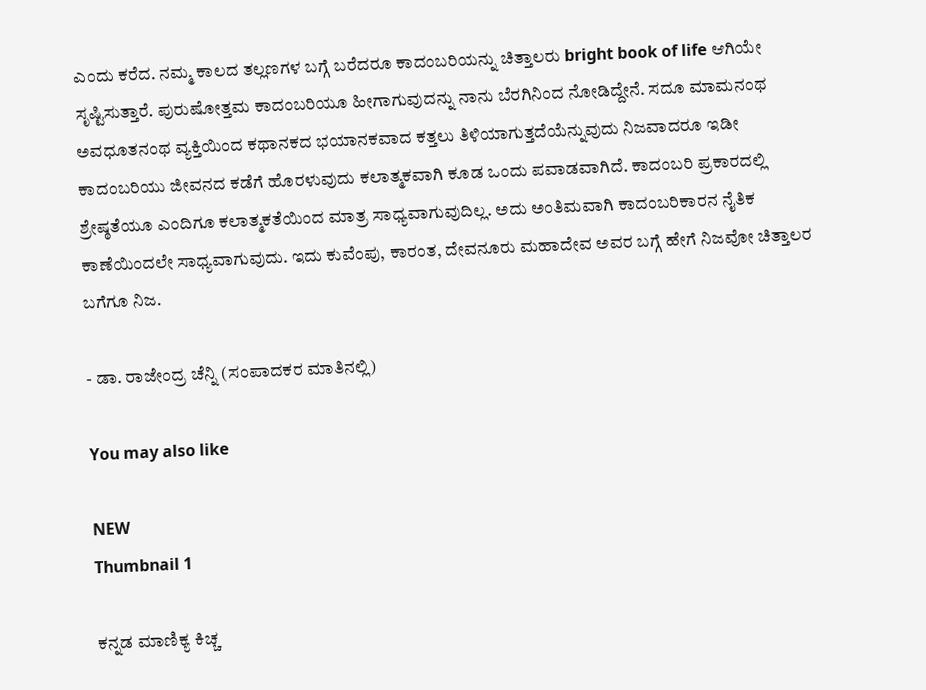ಎಂದು ಕರೆದ. ನಮ್ಮ ಕಾಲದ ತಲ್ಲಣಗಳ ಬಗ್ಗೆ ಬರೆದರೂ ಕಾದಂಬರಿಯನ್ನು ಚಿತ್ತಾಲರು bright book of life ಆಗಿಯೇ ಸೃಷ್ಟಿಸುತ್ತಾರೆ. ಪುರುಷೋತ್ತಮ ಕಾದಂಬರಿಯೂ ಹೀಗಾಗುವುದನ್ನು ನಾನು ಬೆರಗಿನಿಂದ ನೋಡಿದ್ದೇನೆ. ಸದೂ ಮಾಮನಂಥ ಅವಧೂತನಂಥ ವ್ಯಕ್ತಿಯಿಂದ ಕಥಾನಕದ ಭಯಾನಕವಾದ ಕತ್ತಲು ತಿಳಿಯಾಗುತ್ತದೆಯೆನ್ನುವುದು ನಿಜವಾದರೂ ಇಡೀ ಕಾದಂಬರಿಯು ಜೀವನದ ಕಡೆಗೆ ಹೊರಳುವುದು ಕಲಾತ್ಮಕವಾಗಿ ಕೂಡ ಒಂದು ಪವಾಡವಾಗಿದೆ. ಕಾದಂಬರಿ ಪ್ರಕಾರದಲ್ಲಿ ಶ್ರೇಷ್ಠತೆಯೂ ಎಂದಿಗೂ ಕಲಾತ್ಮಕತೆಯಿಂದ ಮಾತ್ರ ಸಾಧ್ಯವಾಗುವುದಿಲ್ಲ. ಅದು ಅಂತಿಮವಾಗಿ ಕಾದಂಬರಿಕಾರನ ನೈತಿಕ ಕಾಣೆಯಿಂದಲೇ ಸಾಧ್ಯವಾಗುವುದು. ಇದು ಕುವೆಂಪು, ಕಾರಂತ, ದೇವನೂರು ಮಹಾದೇವ ಅವರ ಬಗ್ಗೆ ಹೇಗೆ ನಿಜವೋ ಚಿತ್ತಾಲರ ಬಗೆಗೂ ನಿಜ.

- ಡಾ. ರಾಜೇಂದ್ರ ಚೆನ್ನಿ (ಸಂಪಾದಕರ ಮಾತಿನಲ್ಲಿ)

You may also like

NEW
Thumbnail 1

ಕನ್ನಡ ಮಾಣಿಕ್ಯ ಕಿಚ್ಚ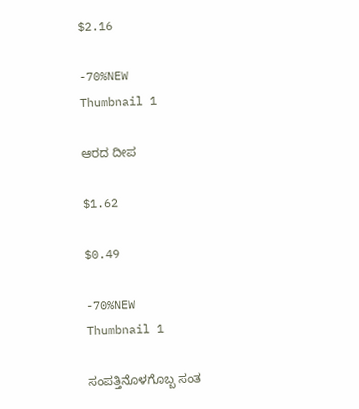$2.16

-70%NEW
Thumbnail 1

ಆರದ ದೀಪ

$1.62

$0.49

-70%NEW
Thumbnail 1

ಸಂಪತ್ತಿನೊಳಗೊಬ್ಬ ಸಂತ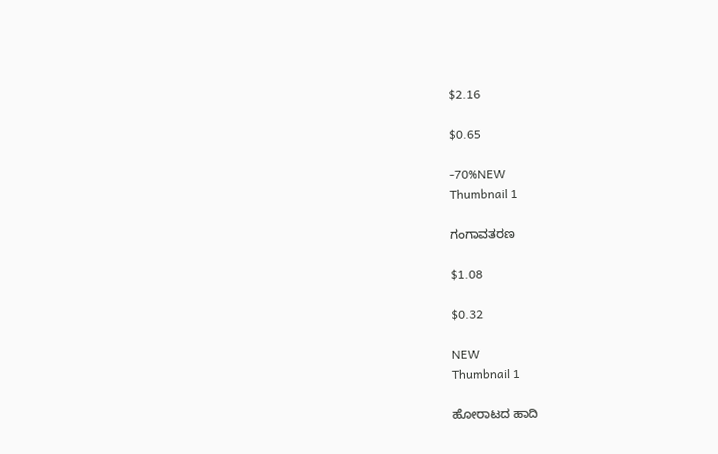$2.16

$0.65

-70%NEW
Thumbnail 1

ಗಂಗಾವತರಣ

$1.08

$0.32

NEW
Thumbnail 1

ಹೋರಾಟದ ಹಾದಿ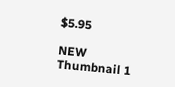$5.95

NEW
Thumbnail 1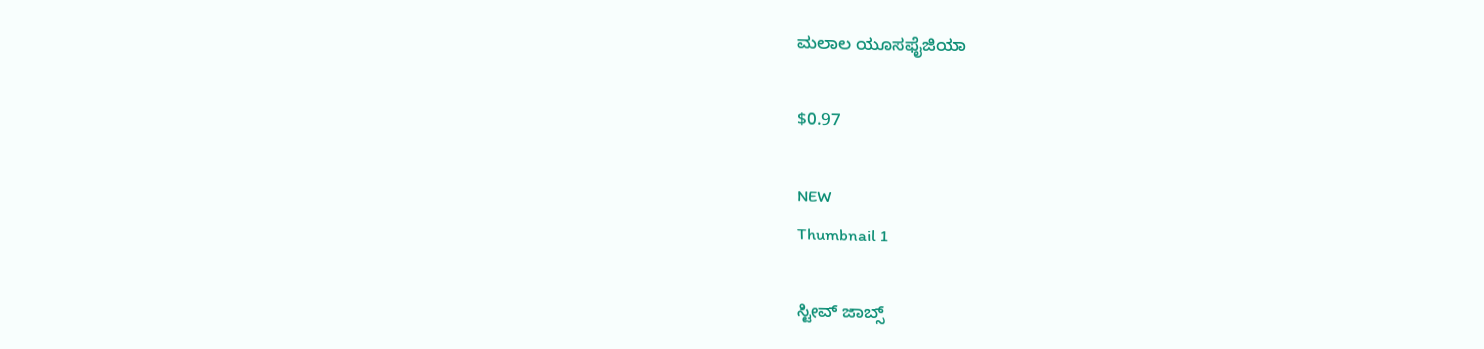ಮಲಾಲ ಯೂಸಫೈಜಿಯಾ

$0.97

NEW
Thumbnail 1

ಸ್ಟೀವ್ ಜಾಬ್ಸ್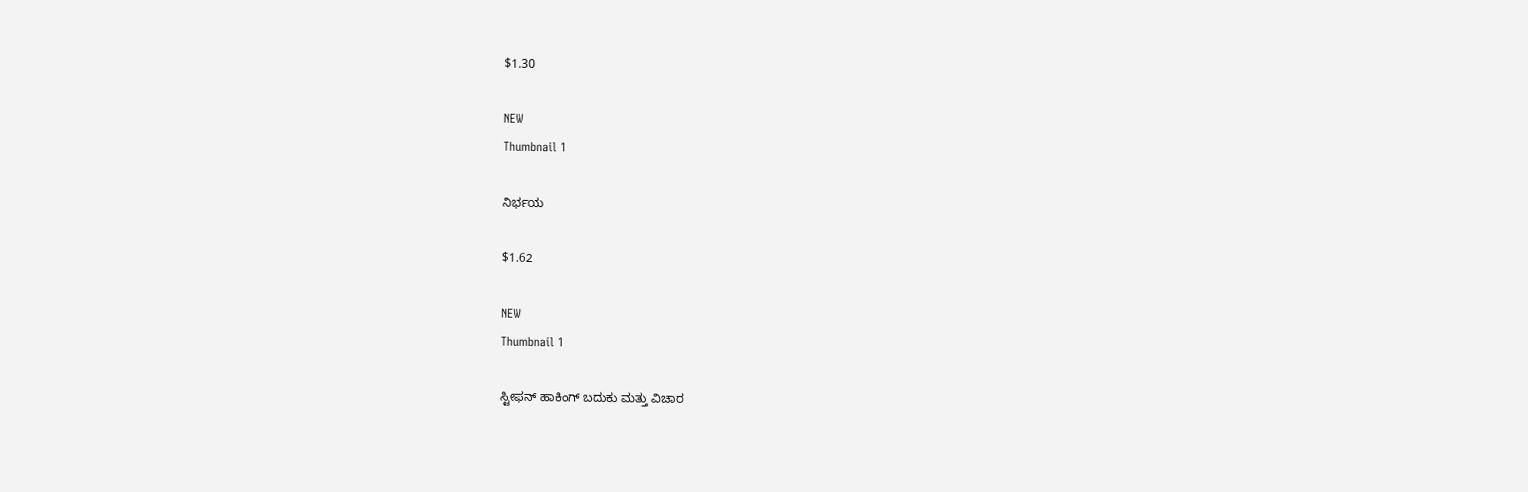$1.30

NEW
Thumbnail 1

ನಿರ್ಭಯ

$1.62

NEW
Thumbnail 1

ಸ್ಟೀಫನ್ ಹಾಕಿಂಗ್ ಬದುಕು ಮತ್ತು ವಿಚಾರ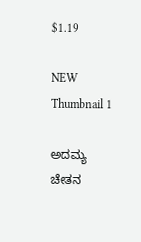$1.19

NEW
Thumbnail 1

ಅದಮ್ಯ ಚೇತನ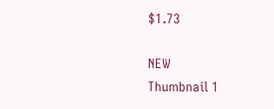$1.73

NEW
Thumbnail 1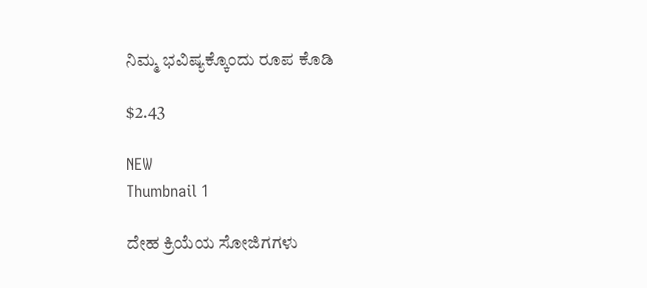ನಿಮ್ಮ ಭವಿಷ್ಯಕ್ಕೊಂದು ರೂಪ ಕೊಡಿ

$2.43

NEW
Thumbnail 1

ದೇಹ ಕ್ರಿಯೆಯ ಸೋಜಿಗಗಳು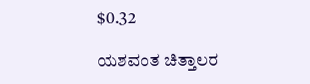$0.32

ಯಶವಂತ ಚಿತ್ತಾಲರ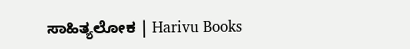ಸಾಹಿತ್ಯಲೋಕ | Harivu Books